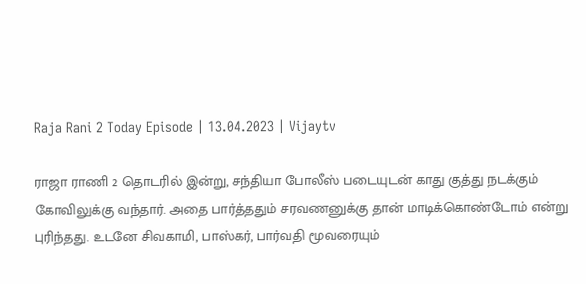Raja Rani 2 Today Episode | 13.04.2023 | Vijaytv

ராஜா ராணி 2 தொடரில் இன்று, சந்தியா போலீஸ் படையுடன் காது குத்து நடக்கும் கோவிலுக்கு வந்தார். அதை பார்த்ததும் சரவணனுக்கு தான் மாடிக்கொண்டோம் என்று புரிந்தது. உடனே சிவகாமி, பாஸ்கர், பார்வதி மூவரையும்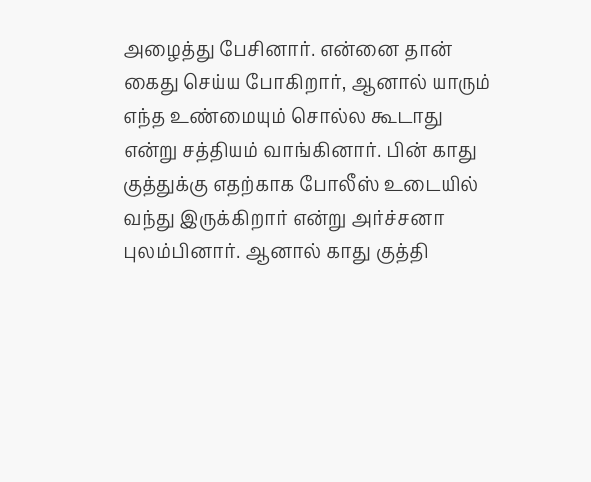அழைத்து பேசினார். என்னை தான் கைது செய்ய போகிறார், ஆனால் யாரும் எந்த உண்மையும் சொல்ல கூடாது என்று சத்தியம் வாங்கினார். பின் காது குத்துக்கு எதற்காக போலீஸ் உடையில் வந்து இருக்கிறார் என்று அர்ச்சனா புலம்பினார். ஆனால் காது குத்தி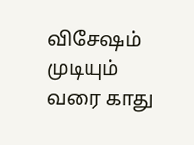விசேஷம் முடியும் வரை காது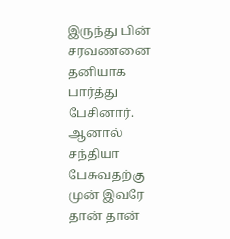இருந்து பின் சரவணனை தனியாக பார்த்து பேசினார். ஆனால் சந்தியா பேசுவதற்கு முன் இவரே தான் தான்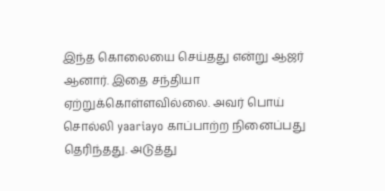இந்த கொலையை செய்தது என்று ஆஜர் ஆனார். இதை சந்தியா ஏற்றுக்கொள்ளவில்லை. அவர் பொய் சொல்லி yaariayo காப்பாற்ற நினைப்பது தெரிந்தது. அடுத்து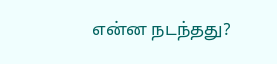என்ன நடந்தது?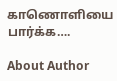காணொளியை பார்க்க….

About Author